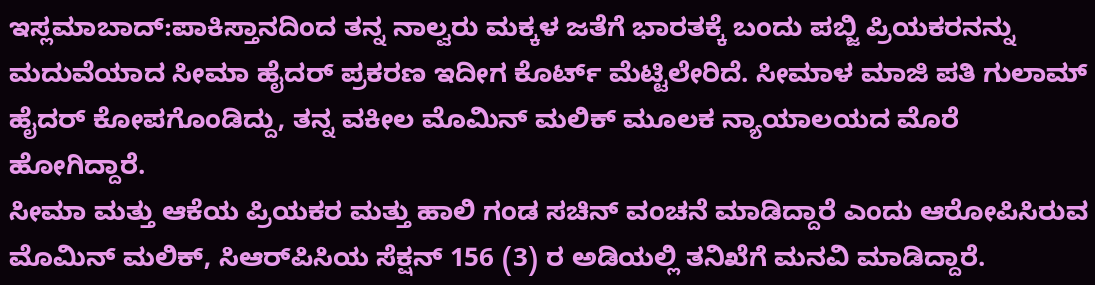ಇಸ್ಲಮಾಬಾದ್:ಪಾಕಿಸ್ತಾನದಿಂದ ತನ್ನ ನಾಲ್ವರು ಮಕ್ಕಳ ಜತೆಗೆ ಭಾರತಕ್ಕೆ ಬಂದು ಪಬ್ಜಿ ಪ್ರಿಯಕರನನ್ನು ಮದುವೆಯಾದ ಸೀಮಾ ಹೈದರ್ ಪ್ರಕರಣ ಇದೀಗ ಕೊರ್ಟ್ ಮೆಟ್ಟಿಲೇರಿದೆ. ಸೀಮಾಳ ಮಾಜಿ ಪತಿ ಗುಲಾಮ್ ಹೈದರ್ ಕೋಪಗೊಂಡಿದ್ದು, ತನ್ನ ವಕೀಲ ಮೊಮಿನ್ ಮಲಿಕ್ ಮೂಲಕ ನ್ಯಾಯಾಲಯದ ಮೊರೆ ಹೋಗಿದ್ದಾರೆ.
ಸೀಮಾ ಮತ್ತು ಆಕೆಯ ಪ್ರಿಯಕರ ಮತ್ತು ಹಾಲಿ ಗಂಡ ಸಚಿನ್ ವಂಚನೆ ಮಾಡಿದ್ದಾರೆ ಎಂದು ಆರೋಪಿಸಿರುವ ಮೊಮಿನ್ ಮಲಿಕ್, ಸಿಆರ್‌ಪಿಸಿಯ ಸೆಕ್ಷನ್ 156 (3) ರ ಅಡಿಯಲ್ಲಿ ತನಿಖೆಗೆ ಮನವಿ ಮಾಡಿದ್ದಾರೆ.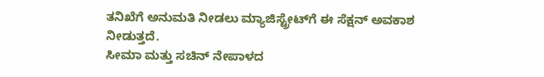ತನಿಖೆಗೆ ಅನುಮತಿ ನೀಡಲು ಮ್ಯಾಜಿಸ್ಟ್ರೇಟ್‌ಗೆ ಈ ಸೆಕ್ಷನ್ ಅವಕಾಶ ನೀಡುತ್ತದೆ.
ಸೀಮಾ ಮತ್ತು ಸಚಿನ್ ನೇಪಾಳದ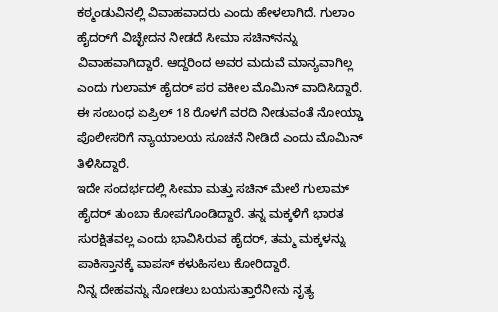ಕಠ್ಮಂಡುವಿನಲ್ಲಿ ವಿವಾಹವಾದರು ಎಂದು ಹೇಳಲಾಗಿದೆ. ಗುಲಾಂ ಹೈದರ್‌ಗೆ ವಿಚ್ಛೇದನ ನೀಡದೆ ಸೀಮಾ ಸಚಿನ್‌ನನ್ನು ವಿವಾಹವಾಗಿದ್ದಾರೆ. ಆದ್ದರಿಂದ ಅವರ ಮದುವೆ ಮಾನ್ಯವಾಗಿಲ್ಲ ಎಂದು ಗುಲಾಮ್ ಹೈದರ್ ಪರ ವಕೀಲ ಮೊಮಿನ್ ವಾದಿಸಿದ್ದಾರೆ. ಈ ಸಂಬಂಧ ಏಪ್ರಿಲ್ 18 ರೊಳಗೆ ವರದಿ ನೀಡುವಂತೆ ನೋಯ್ಡಾ ಪೊಲೀಸರಿಗೆ ನ್ಯಾಯಾಲಯ ಸೂಚನೆ ನೀಡಿದೆ ಎಂದು ಮೊಮಿನ್ ತಿಳಿಸಿದ್ದಾರೆ.
ಇದೇ ಸಂದರ್ಭದಲ್ಲಿ ಸೀಮಾ ಮತ್ತು ಸಚಿನ್ ಮೇಲೆ ಗುಲಾಮ್ ಹೈದರ್ ತುಂಬಾ ಕೋಪಗೊಂಡಿದ್ದಾರೆ. ತನ್ನ ಮಕ್ಕಳಿಗೆ ಭಾರತ ಸುರಕ್ಷಿತವಲ್ಲ ಎಂದು ಭಾವಿಸಿರುವ ಹೈದರ್, ತಮ್ಮ ಮಕ್ಕಳನ್ನು ಪಾಕಿಸ್ತಾನಕ್ಕೆ ವಾಪಸ್ ಕಳುಹಿಸಲು ಕೋರಿದ್ದಾರೆ.
ನಿನ್ನ ದೇಹವನ್ನು ನೋಡಲು ಬಯಸುತ್ತಾರೆನೀನು ನೃತ್ಯ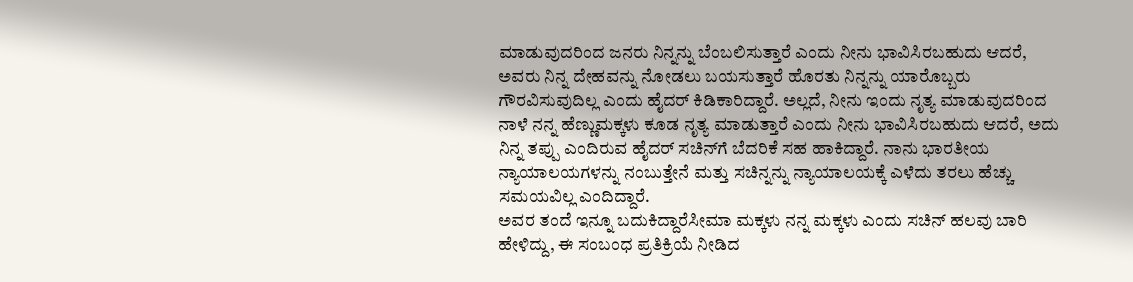ಮಾಡುವುದರಿಂದ ಜನರು ನಿನ್ನನ್ನು ಬೆಂಬಲಿಸುತ್ತಾರೆ ಎಂದು ನೀನು ಭಾವಿಸಿರಬಹುದು ಆದರೆ, ಅವರು ನಿನ್ನ ದೇಹವನ್ನು ನೋಡಲು ಬಯಸುತ್ತಾರೆ ಹೊರತು ನಿನ್ನನ್ನು ಯಾರೊಬ್ಬರು ಗೌರವಿಸುವುದಿಲ್ಲ ಎಂದು ಹೈದರ್ ಕಿಡಿಕಾರಿದ್ದಾರೆ. ಅಲ್ಲದೆ, ನೀನು ಇಂದು ನೃತ್ಯ ಮಾಡುವುದರಿಂದ ನಾಳೆ ನನ್ನ ಹೆಣ್ಣುಮಕ್ಕಳು ಕೂಡ ನೃತ್ಯ ಮಾಡುತ್ತಾರೆ ಎಂದು ನೀನು ಭಾವಿಸಿರಬಹುದು ಆದರೆ, ಅದು ನಿನ್ನ ತಪ್ಪು ಎಂದಿರುವ ಹೈದರ್ ಸಚಿನ್‌ಗೆ ಬೆದರಿಕೆ ಸಹ ಹಾಕಿದ್ದಾರೆ. ನಾನು ಭಾರತೀಯ ನ್ಯಾಯಾಲಯಗಳನ್ನು ನಂಬುತ್ತೇನೆ ಮತ್ತು ಸಚಿನ್ನನ್ನು ನ್ಯಾಯಾಲಯಕ್ಕೆ ಎಳೆದು ತರಲು ಹೆಚ್ಚು ಸಮಯವಿಲ್ಲ ಎಂದಿದ್ದಾರೆ.
ಅವರ ತಂದೆ ಇನ್ನೂ ಬದುಕಿದ್ದಾರೆಸೀಮಾ ಮಕ್ಕಳು ನನ್ನ ಮಕ್ಕಳು ಎಂದು ಸಚಿನ್ ಹಲವು ಬಾರಿ ಹೇಳಿದ್ದು, ಈ ಸಂಬಂಧ ಪ್ರತಿಕ್ರಿಯೆ ನೀಡಿದ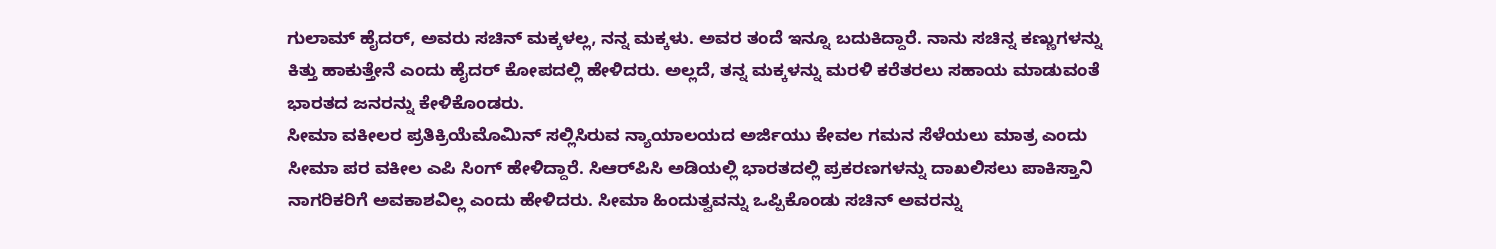ಗುಲಾಮ್ ಹೈದರ್, ಅವರು ಸಚಿನ್ ಮಕ್ಕಳಲ್ಲ, ನನ್ನ ಮಕ್ಕಳು. ಅವರ ತಂದೆ ಇನ್ನೂ ಬದುಕಿದ್ದಾರೆ. ನಾನು ಸಚಿನ್ನ ಕಣ್ಣುಗಳನ್ನು ಕಿತ್ತು ಹಾಕುತ್ತೇನೆ ಎಂದು ಹೈದರ್ ಕೋಪದಲ್ಲಿ ಹೇಳಿದರು. ಅಲ್ಲದೆ, ತನ್ನ ಮಕ್ಕಳನ್ನು ಮರಳಿ ಕರೆತರಲು ಸಹಾಯ ಮಾಡುವಂತೆ ಭಾರತದ ಜನರನ್ನು ಕೇಳಿಕೊಂಡರು.
ಸೀಮಾ ವಕೀಲರ ಪ್ರತಿಕ್ರಿಯೆಮೊಮಿನ್ ಸಲ್ಲಿಸಿರುವ ನ್ಯಾಯಾಲಯದ ಅರ್ಜಿಯು ಕೇವಲ ಗಮನ ಸೆಳೆಯಲು ಮಾತ್ರ ಎಂದು ಸೀಮಾ ಪರ ವಕೀಲ ಎಪಿ ಸಿಂಗ್ ಹೇಳಿದ್ದಾರೆ. ಸಿಆರ್‌ಪಿಸಿ ಅಡಿಯಲ್ಲಿ ಭಾರತದಲ್ಲಿ ಪ್ರಕರಣಗಳನ್ನು ದಾಖಲಿಸಲು ಪಾಕಿಸ್ತಾನಿ ನಾಗರಿಕರಿಗೆ ಅವಕಾಶವಿಲ್ಲ ಎಂದು ಹೇಳಿದರು. ಸೀಮಾ ಹಿಂದುತ್ವವನ್ನು ಒಪ್ಪಿಕೊಂಡು ಸಚಿನ್ ಅವರನ್ನು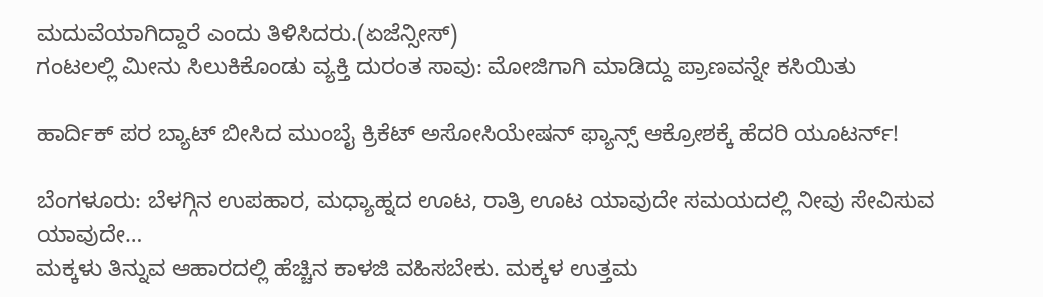ಮದುವೆಯಾಗಿದ್ದಾರೆ ಎಂದು ತಿಳಿಸಿದರು.(ಏಜೆನ್ಸೀಸ್)
ಗಂಟಲಲ್ಲಿ ಮೀನು ಸಿಲುಕಿಕೊಂಡು ವ್ಯಕ್ತಿ ದುರಂತ ಸಾವು: ಮೋಜಿಗಾಗಿ ಮಾಡಿದ್ದು ಪ್ರಾಣವನ್ನೇ ಕಸಿಯಿತು

ಹಾರ್ದಿಕ್ ಪರ ಬ್ಯಾಟ್ ಬೀಸಿದ ಮುಂಬೈ ಕ್ರಿಕೆಟ್ ಅಸೋಸಿಯೇಷನ್ ಫ್ಯಾನ್ಸ್ ಆಕ್ರೋಶಕ್ಕೆ ಹೆದರಿ ಯೂಟರ್ನ್!

ಬೆಂಗಳೂರು: ಬೆಳಗ್ಗಿನ ಉಪಹಾರ, ಮಧ್ಯಾಹ್ನದ ಊಟ, ರಾತ್ರಿ ಊಟ ಯಾವುದೇ ಸಮಯದಲ್ಲಿ ನೀವು ಸೇವಿಸುವ ಯಾವುದೇ…
ಮಕ್ಕಳು ತಿನ್ನುವ ಆಹಾರದಲ್ಲಿ ಹೆಚ್ಚಿನ ಕಾಳಜಿ ವಹಿಸಬೇಕು. ಮಕ್ಕಳ ಉತ್ತಮ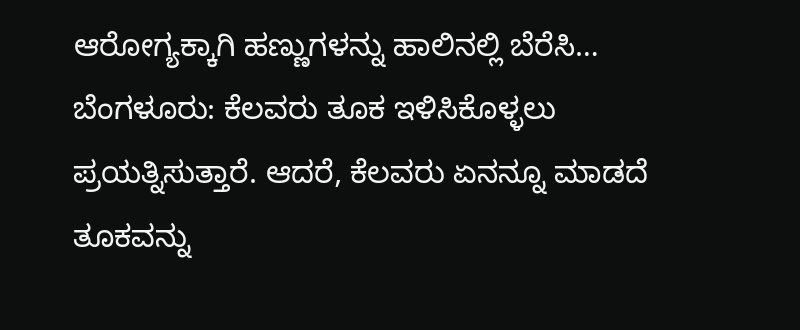ಆರೋಗ್ಯಕ್ಕಾಗಿ ಹಣ್ಣುಗಳನ್ನು ಹಾಲಿನಲ್ಲಿ ಬೆರೆಸಿ…
ಬೆಂಗಳೂರು: ಕೆಲವರು ತೂಕ ಇಳಿಸಿಕೊಳ್ಳಲು ಪ್ರಯತ್ನಿಸುತ್ತಾರೆ. ಆದರೆ, ಕೆಲವರು ಏನನ್ನೂ ಮಾಡದೆ ತೂಕವನ್ನು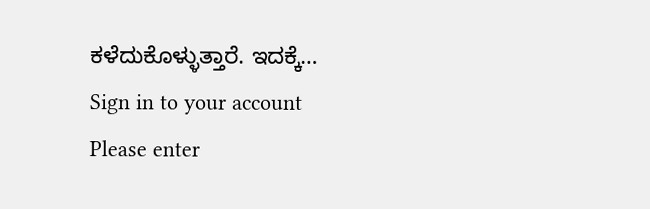ಕಳೆದುಕೊಳ್ಳುತ್ತಾರೆ. ಇದಕ್ಕೆ…
Sign in to your account
Please enter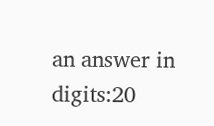an answer in digits:20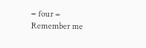− four =
Remember me